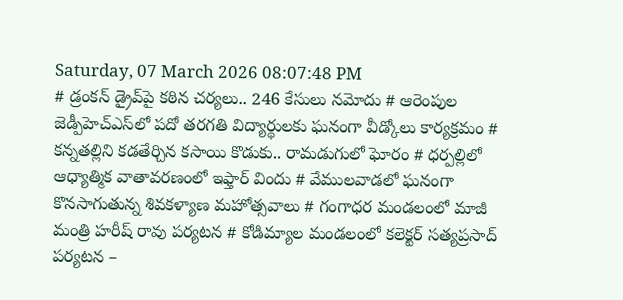Saturday, 07 March 2026 08:07:48 PM
# డ్రంకన్ డ్రైవ్‌పై కఠిన చర్యలు.. 246 కేసులు నమోదు # ఆరెంపుల జెడ్పీహెచ్‌ఎస్‌లో పదో తరగతి విద్యార్థులకు ఘనంగా వీడ్కోలు కార్యక్రమం # కన్నతల్లిని కడతేర్చిన కసాయి కొడుకు.. రామడుగులో ఘోరం # ధర్పల్లిలో ఆధ్యాత్మిక వాతావరణంలో ఇఫ్తార్ విందు # వేములవాడలో ఘనంగా కొనసాగుతున్న శివకళ్యాణ మహోత్సవాలు # గంగాధర మండలంలో మాజీ మంత్రి హరీష్ రావు పర్యటన # కోడిమ్యాల మండలంలో కలెక్టర్ సత్యప్రసాద్ పర్యటన –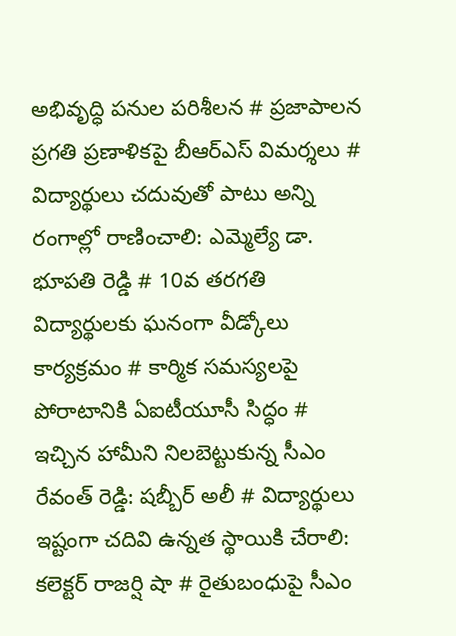అభివృద్ధి పనుల పరిశీలన # ప్రజాపాలన ప్రగతి ప్రణాళికపై బీఆర్‌ఎస్ విమర్శలు # విద్యార్థులు చదువుతో పాటు అన్ని రంగాల్లో రాణించాలి: ఎమ్మెల్యే డా. భూపతి రెడ్డి # 10వ తరగతి విద్యార్థులకు ఘనంగా వీడ్కోలు కార్యక్రమం # కార్మిక సమస్యలపై పోరాటానికి ఏఐటీయూసీ సిద్ధం # ఇచ్చిన హామీని నిలబెట్టుకున్న సీఎం రేవంత్ రెడ్డి: షబ్బీర్ అలీ # విద్యార్థులు ఇష్టంగా చదివి ఉన్నత స్థాయికి చేరాలి: కలెక్టర్ రాజర్షి షా # రైతుబంధుపై సీఎం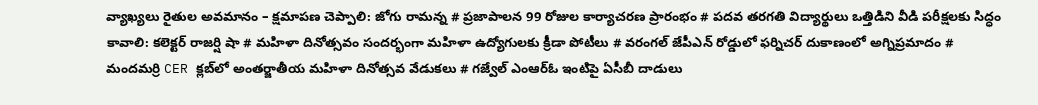వ్యాఖ్యలు రైతుల అవమానం – క్షమాపణ చెప్పాలి: జోగు రామన్న # ప్రజాపాలన 99 రోజుల కార్యాచరణ ప్రారంభం # పదవ తరగతి విద్యార్థులు ఒత్తిడిని వీడి పరీక్షలకు సిద్ధం కావాలి: కలెక్టర్ రాజర్షి షా # మహిళా దినోత్సవం సందర్భంగా మహిళా ఉద్యోగులకు క్రీడా పోటీలు # వరంగల్ జేపీఎన్ రోడ్డులో ఫర్నిచర్ దుకాణంలో అగ్నిప్రమాదం # మందమర్రి CER క్లబ్‌లో అంతర్జాతీయ మహిళా దినోత్సవ వేడుకలు # గజ్వేల్ ఎంఆర్ఓ ఇంటిపై ఏసీబీ దాడులు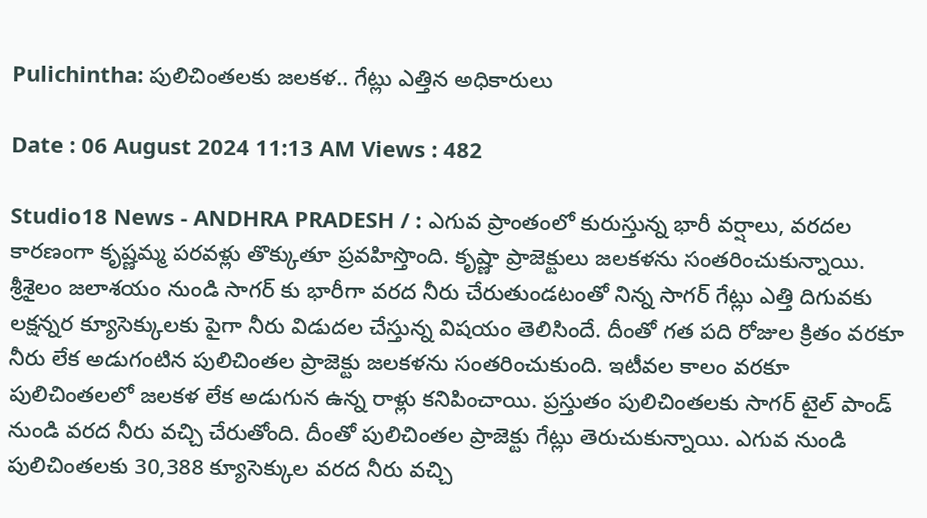Pulichintha: పులిచింతలకు జలకళ.. గేట్లు ఎత్తిన అధికారులు

Date : 06 August 2024 11:13 AM Views : 482

Studio18 News - ANDHRA PRADESH / : ఎగువ ప్రాంతంలో కురుస్తున్న భారీ వర్షాలు, వరదల కారణంగా కృష్ణమ్మ పరవళ్లు తొక్కుతూ ప్రవహిస్తొంది. కృష్ణా ప్రాజెక్టులు జలకళను సంతరించుకున్నాయి. శ్రీశైలం జలాశయం నుండి సాగర్ కు భారీగా వరద నీరు చేరుతుండటంతో నిన్న సాగర్ గేట్లు ఎత్తి దిగువకు లక్షన్నర క్యూసెక్కులకు పైగా నీరు విడుదల చేస్తున్న విషయం తెలిసిందే. దీంతో గత పది రోజుల క్రితం వరకూ నీరు లేక అడుగంటిన పులిచింతల ప్రాజెక్టు జలకళను సంతరించుకుంది. ఇటీవల కాలం వరకూ పులిచింతలలో జలకళ లేక అడుగున ఉన్న రాళ్లు కనిపించాయి. ప్రస్తుతం పులిచింతలకు సాగర్ టైల్ పాండ్ నుండి వరద నీరు వచ్చి చేరుతోంది. దీంతో పులిచింతల ప్రాజెక్టు గేట్లు తెరుచుకున్నాయి. ఎగువ నుండి పులిచింతలకు 30,388 క్యూసెక్కుల వరద నీరు వచ్చి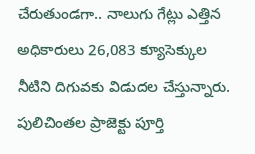చేరుతుండగా.. నాలుగు గేట్లు ఎత్తిన అధికారులు 26,083 క్యూసెక్కుల నీటిని దిగువకు విడుదల చేస్తున్నారు. పులిచింతల ప్రాజెక్టు పూర్తి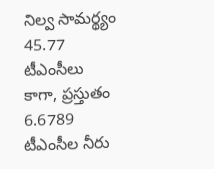నిల్వ సామర్థ్యం 45.77 టీఎంసీలు కాగా, ప్రస్తుతం 6.6789 టీఎంసీల నీరు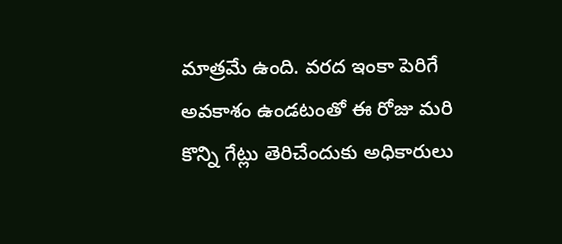మాత్రమే ఉంది. వరద ఇంకా పెరిగే అవకాశం ఉండటంతో ఈ రోజు మరి కొన్ని గేట్లు తెరిచేందుకు అధికారులు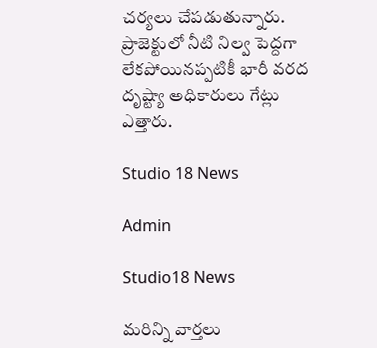చర్యలు చేపడుతున్నారు. ప్రాజెక్టులో నీటి నిల్వ పెద్దగా లేకపోయినప్పటికీ భారీ వరద దృష్ట్యా అధికారులు గేట్లు ఎత్తారు.

Studio 18 News

Admin

Studio18 News

మరిన్ని వార్తలు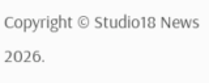Copyright © Studio18 News 2026.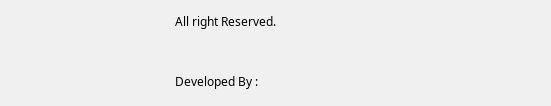All right Reserved.



Developed By :